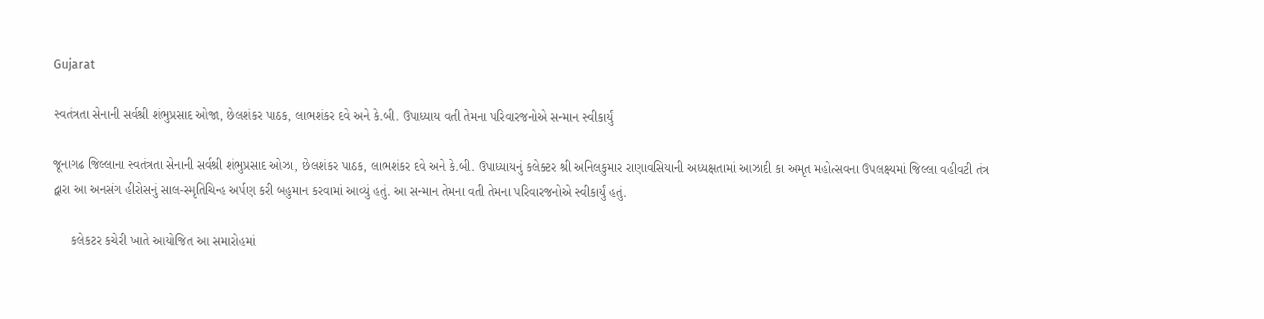Gujarat

સ્વતંત્રતા સેનાની સર્વશ્રી શંભુપ્રસાદ ઓજા, છેલશંકર પાઠક, લાભશંકર દવે અને કે.બી. ઉપાધ્યાય વતી તેમના પરિવારજનોએ સન્માન સ્વીકાર્યું

જૂનાગઢ જિલ્લાના સ્વતંત્રતા સેનાની સર્વશ્રી શંભુપ્રસાદ ઓઝા, છેલશંકર પાઠક, લાભશંકર દવે અને કે.બી. ઉપાધ્યાયનું કલેક્ટર શ્રી અનિલકુમાર રાણાવસિયાની અધ્યક્ષતામાં આઝાદી કા અમૃત મહોત્સવના ઉપલક્ષ્યમાં જિલ્લા વહીવટી તંત્ર દ્વારા આ અનસંગ હીરોસનું સાલ-સ્મૃતિચિન્હ અર્પણ કરી બહુમાન કરવામાં આવ્યું હતું. આ સન્માન તેમના વતી તેમના પરિવારજનોએ સ્વીકાર્યું હતું.

     કલેકટર કચેરી ખાતે આયોજિત આ સમારોહમાં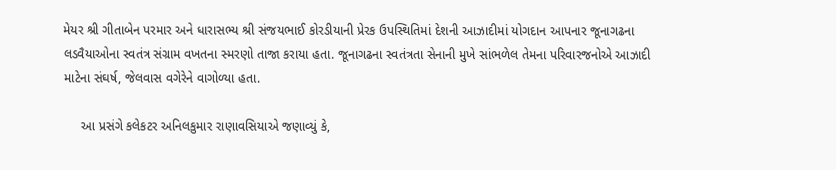મેયર શ્રી ગીતાબેન પરમાર અને ધારાસભ્ય શ્રી સંજયભાઈ કોરડીયાની પ્રેરક ઉપસ્થિતિમાં દેશની આઝાદીમાં યોગદાન આપનાર જૂનાગઢના લડવૈયાઓના સ્વતંત્ર સંગ્રામ વખતના સ્મરણો તાજા કરાયા હતા. જૂનાગઢના સ્વતંત્રતા સેનાની મુખે સાંભળેલ તેમના પરિવારજનોએ આઝાદી માટેના સંઘર્ષ, જેલવાસ વગેરેને વાગોળ્યા હતા.

     આ પ્રસંગે કલેકટર અનિલકુમાર રાણાવસિયાએ જણાવ્યું કે,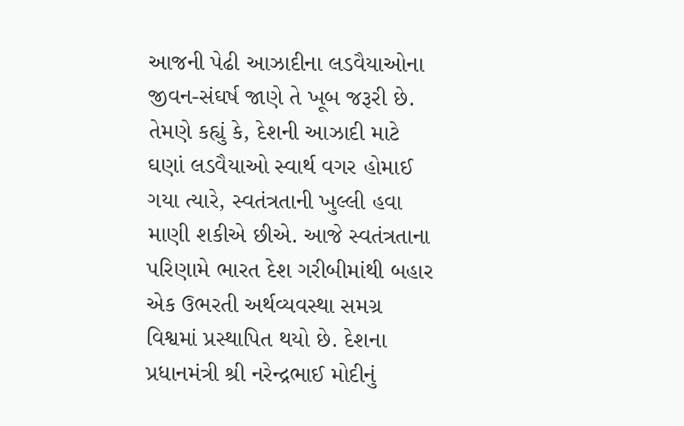આજની પેઢી આઝાદીના લડવૈયાઓના જીવન-સંઘર્ષ જાણે તે ખૂબ જરૂરી છે. તેમણે કહ્યું કે, દેશની આઝાદી માટે ઘણાં લડવૈયાઓ સ્વાર્થ વગર હોમાઈ ગયા ત્યારે, સ્વતંત્રતાની ખુલ્લી હવા માણી શકીએ છીએ. આજે સ્વતંત્રતાના પરિણામે ભારત દેશ ગરીબીમાંથી બહાર એક ઉભરતી અર્થવ્યવસ્થા સમગ્ર વિશ્વમાં પ્રસ્થાપિત થયો છે. દેશના પ્રધાનમંત્રી શ્રી નરેન્દ્રભાઈ મોદીનું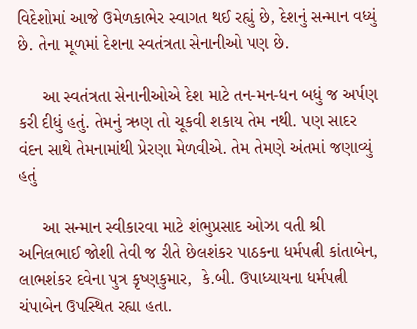વિદેશોમાં આજે ઉમેળકાભેર સ્વાગત થઈ રહ્યું છે, દેશનું સન્માન વધ્યું છે. તેના મૂળમાં દેશના સ્વતંત્રતા સેનાનીઓ પણ છે.

     આ સ્વતંત્રતા સેનાનીઓએ દેશ માટે તન-મન-ધન બધું જ અર્પણ કરી દીધું હતું. તેમનું ઋણ તો ચૂકવી શકાય તેમ નથી. પણ સાદર વંદન સાથે તેમનામાંથી પ્રેરણા મેળવીએ. તેમ તેમણે અંતમાં જણાવ્યું હતું

     આ સન્માન સ્વીકારવા માટે શંભુપ્રસાદ ઓઝા વતી શ્રી અનિલભાઈ જોશી તેવી જ રીતે છેલશંકર પાઠકના ધર્મપત્ની કાંતાબેન, લાભશંકર દવેના પુત્ર કૃષ્ણકુમાર,  કે.બી. ઉપાધ્યાયના ધર્મપત્ની ચંપાબેન ઉપસ્થિત રહ્યા હતા.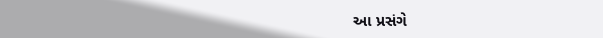આ પ્રસંગે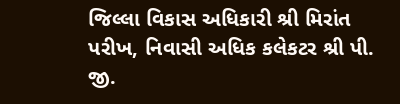જિલ્લા વિકાસ અધિકારી શ્રી મિરાંત પરીખ, નિવાસી અધિક કલેકટર શ્રી પી. જી.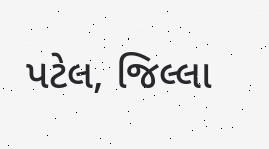પટેલ, જિલ્લા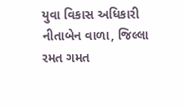યુવા વિકાસ અધિકારી નીતાબેન વાળા, જિલ્લા રમત ગમત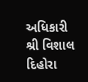અધિકારી શ્રી વિશાલ દિહોરા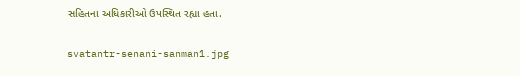સહિતના અધિકારીઓ ઉપસ્થિત રહ્યા હતા.

svatantr-senani-sanman1.jpg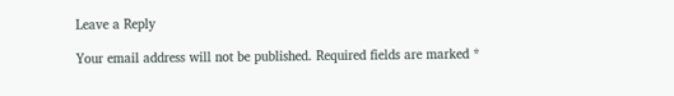Leave a Reply

Your email address will not be published. Required fields are marked *